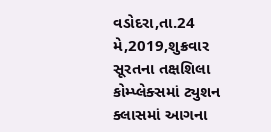વડોદરા,તા.24 મે,2019,શુક્રવાર
સૂરતના તક્ષશિલા કોમ્પ્લેક્સમાં ટ્યુશન ક્લાસમાં આગના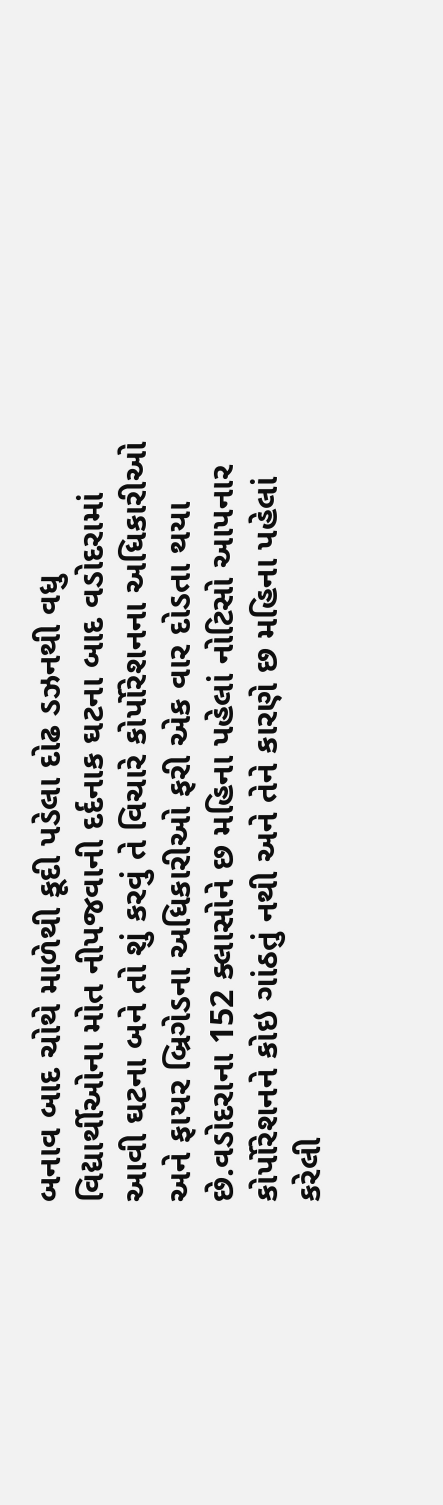બનાવ બાદ ચોથે માળેથી કૂદી પડેલા દોઢ ડઝનથી વધુ વિદ્યાર્થીઓના મોત નીપજવાની દર્દનાક ઘટના બાદ વડોદરામાં આવી ઘટના બને તો શું કરવું તે વિચારે કોર્પોરેશનના અધિકારીઓ અને ફાયર બ્રિગેડના અધિકારીઓ ફરી એક વાર દોડતા થયા છે.વડોદરાના 152 ક્લાસોને છ મહિના પહેલાં નોટિસો આપનાર કોર્પોરેશનને કોઇ ગાંઠતું નથી અને તેને કારણે છ મહિના પહેલાં કરેલી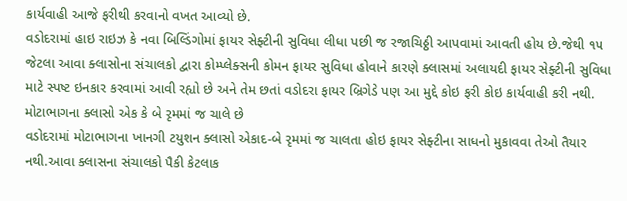કાર્યવાહી આજે ફરીથી કરવાનો વખત આવ્યો છે.
વડોદરામાં હાઇ રાઇઝ કે નવા બિલ્ડિંગોમાં ફાયર સેફ્ટીની સુવિધા લીધા પછી જ રજાચિઠ્ઠી આપવામાં આવતી હોય છે.જેથી ૧૫ જેટલા આવા ક્લાસોના સંચાલકો દ્વારા કોમ્પ્લેક્સની કોમન ફાયર સુવિધા હોવાને કારણે ક્લાસમાં અલાયદી ફાયર સેફ્ટીની સુવિધા માટે સ્પષ્ટ ઇનકાર કરવામાં આવી રહ્યો છે અને તેમ છતાં વડોદરા ફાયર બ્રિગેડે પણ આ મુદ્દે કોઇ ફરી કોઇ કાર્યવાહી કરી નથી.
મોટાભાગના ક્લાસો એક કે બે રૃમમાં જ ચાલે છે
વડોદરામાં મોટાભાગના ખાનગી ટયુશન ક્લાસો એકાદ-બે રૃમમાં જ ચાલતા હોઇ ફાયર સેફ્ટીના સાધનો મુકાવવા તેઓ તૈયાર નથી.આવા ક્લાસના સંચાલકો પૈકી કેટલાક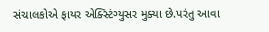સંચાલકોએ ફાયર એક્સ્ટિંગ્યુસર મુક્યા છે.પરંતુ આવા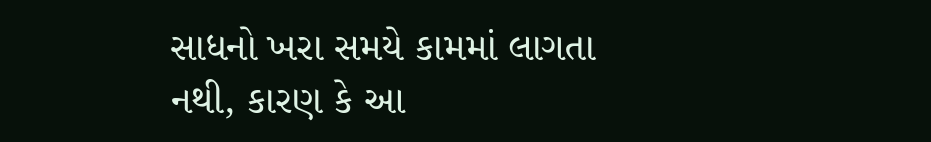સાધનો ખરા સમયે કામમાં લાગતા નથી, કારણ કે આ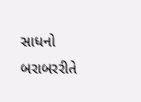સાધનો બરાબરરીતે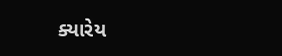ક્યારેય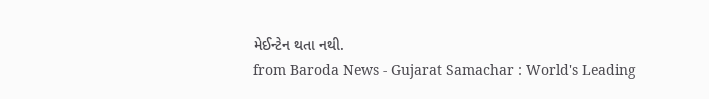મેઈન્ટેન થતા નથી.
from Baroda News - Gujarat Samachar : World's Leading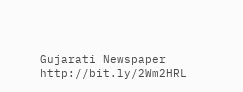Gujarati Newspaper http://bit.ly/2Wm2HRL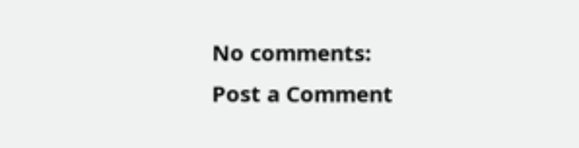No comments:
Post a Comment